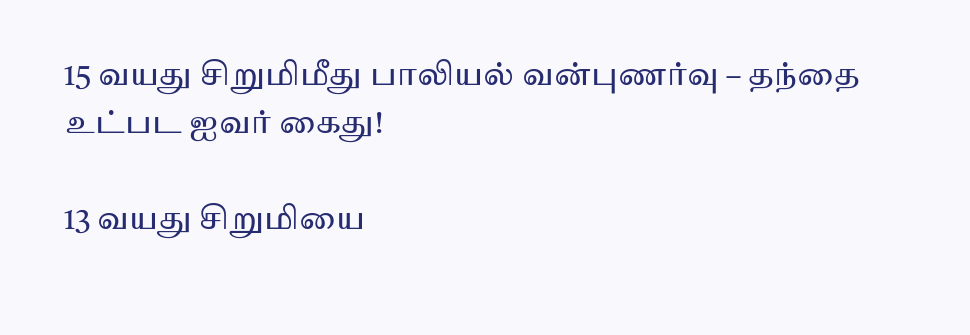15 வயது சிறுமிமீது பாலியல் வன்புணர்வு – தந்தை உட்பட ஐவர் கைது!

13 வயது சிறுமியை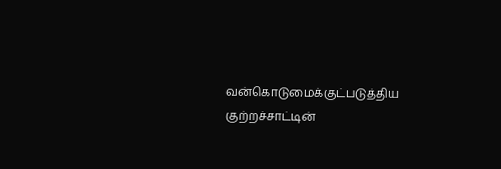வன்கொடுமைக்குட்படுத்திய குற்றச்சாட்டின்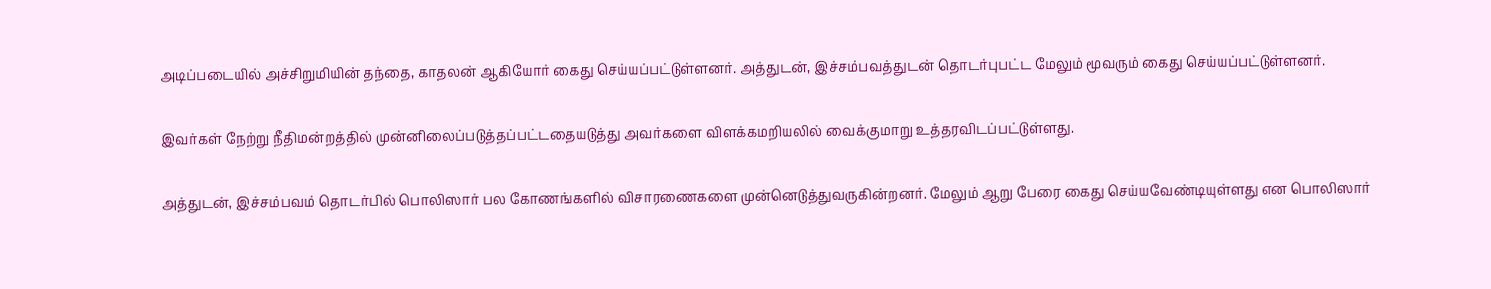அடிப்படையில் அச்சிறுமியின் தந்தை, காதலன் ஆகியோர் கைது செய்யப்பட்டுள்ளனர். அத்துடன், இச்சம்பவத்துடன் தொடர்புபட்ட மேலும் மூவரும் கைது செய்யப்பட்டுள்ளனர்.

இவர்கள் நேற்று நீதிமன்றத்தில் முன்னிலைப்படுத்தப்பட்டதையடுத்து அவர்களை விளக்கமறியலில் வைக்குமாறு உத்தரவிடப்பட்டுள்ளது.

அத்துடன், இச்சம்பவம் தொடர்பில் பொலிஸார் பல கோணங்களில் விசாரணைகளை முன்னெடுத்துவருகின்றனர். மேலும் ஆறு பேரை கைது செய்யவேண்டியுள்ளது என பொலிஸார்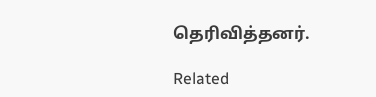தெரிவித்தனர்.

Related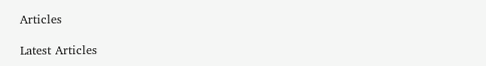Articles

Latest Articles